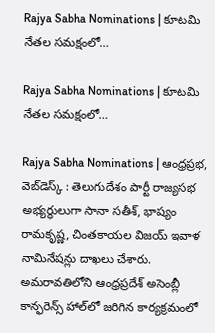Rajya Sabha Nominations | కూటమి నేతల సమక్షంలో…

Rajya Sabha Nominations | కూటమి నేతల సమక్షంలో…

Rajya Sabha Nominations | ఆంధ్రప్రభ, వెబ్‌డెస్క్‌ : తెలుగుదేశం పార్టీ రాజ్యసభ అభ్యర్థులుగా సానా సతీశ్, భాష్యం రామకృష్ణ, చింతకాయల విజయ్ ఇవాళ నామినేషన్లు దాఖలు చేశారు. అమరావతిలోని ఆంధ్రప్రదేశ్ అసెంబ్లీ కాన్ఫరెన్స్ హాల్‌లో జరిగిన కార్యక్రమంలో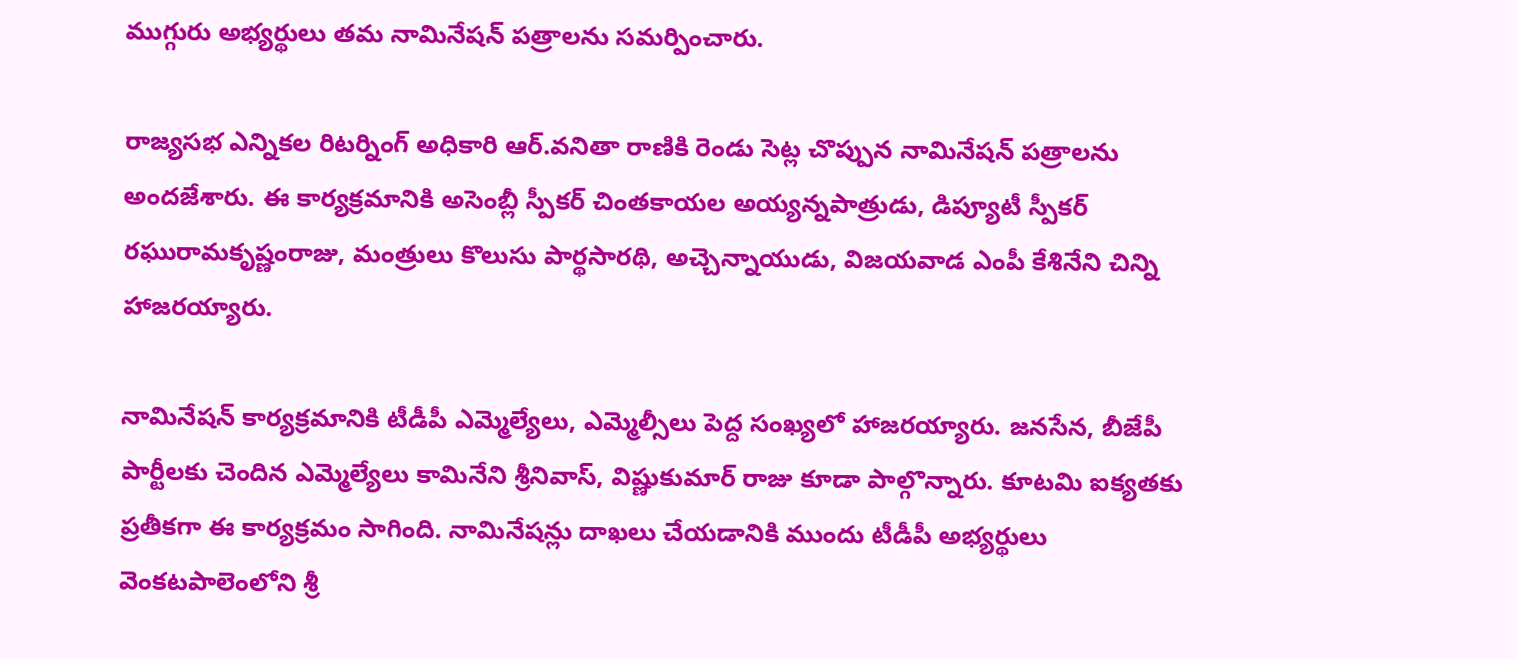ముగ్గురు అభ్యర్థులు తమ నామినేషన్ పత్రాలను సమర్పించారు.

రాజ్యసభ ఎన్నికల రిటర్నింగ్ అధికారి ఆర్.వనితా రాణికి రెండు సెట్ల చొప్పున నామినేషన్ పత్రాలను అందజేశారు. ఈ కార్యక్రమానికి అసెంబ్లీ స్పీకర్ చింతకాయల అయ్యన్నపాత్రుడు, డిప్యూటీ స్పీకర్ రఘురామకృష్ణంరాజు, మంత్రులు కొలుసు పార్థసారథి, అచ్చెన్నాయుడు, విజయవాడ ఎంపీ కేశినేని చిన్ని హాజరయ్యారు.

నామినేషన్ కార్యక్రమానికి టీడీపీ ఎమ్మెల్యేలు, ఎమ్మెల్సీలు పెద్ద సంఖ్యలో హాజరయ్యారు. జనసేన, బీజేపీ పార్టీలకు చెందిన ఎమ్మెల్యేలు కామినేని శ్రీనివాస్, విష్ణుకుమార్ రాజు కూడా పాల్గొన్నారు. కూటమి ఐక్యతకు ప్రతీకగా ఈ కార్యక్రమం సాగింది. నామినేషన్లు దాఖలు చేయడానికి ముందు టీడీపీ అభ్యర్థులు వెంకటపాలెంలోని శ్రీ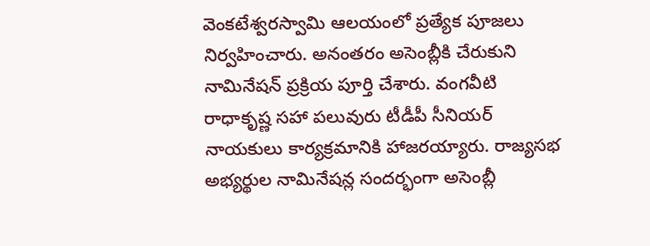వెంకటేశ్వరస్వామి ఆలయంలో ప్రత్యేక పూజలు నిర్వహించారు. అనంతరం అసెంబ్లీకి చేరుకుని నామినేషన్ ప్రక్రియ పూర్తి చేశారు. వంగవీటి రాధాకృష్ణ సహా పలువురు టీడీపీ సీనియర్ నాయకులు కార్యక్రమానికి హాజరయ్యారు. రాజ్యసభ అభ్యర్థుల నామినేషన్ల సందర్భంగా అసెంబ్లీ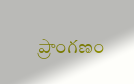ప్రాంగణం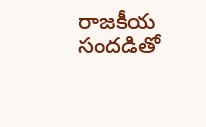రాజకీయ సందడితో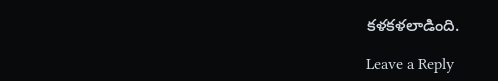కళకళలాడింది.

Leave a Reply